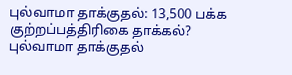புல்வாமா தாக்குதல்: 13,500 பக்க குற்றப்பத்திரிகை தாக்கல்?
புல்வாமா தாக்குதல்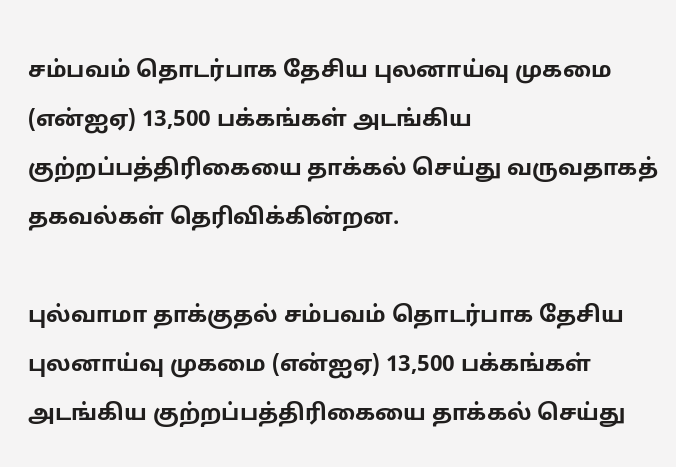சம்பவம் தொடர்பாக தேசிய புலனாய்வு முகமை (என்ஐஏ) 13,500 பக்கங்கள் அடங்கிய குற்றப்பத்திரிகையை தாக்கல் செய்து வருவதாகத் தகவல்கள் தெரிவிக்கின்றன.

புல்வாமா தாக்குதல் சம்பவம் தொடர்பாக தேசிய புலனாய்வு முகமை (என்ஐஏ) 13,500 பக்கங்கள் அடங்கிய குற்றப்பத்திரிகையை தாக்கல் செய்து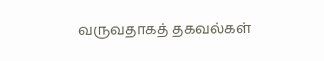வருவதாகத் தகவல்கள்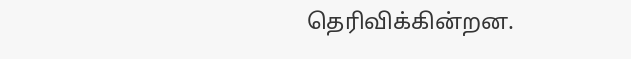தெரிவிக்கின்றன.